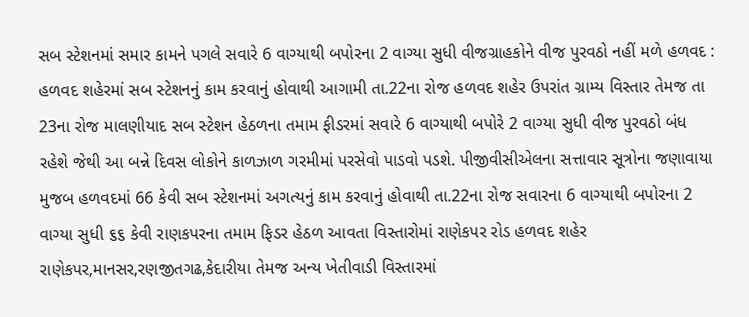સબ સ્ટેશનમાં સમાર કામને પગલે સવારે 6 વાગ્યાથી બપોરના 2 વાગ્યા સુધી વીજગ્રાહકોને વીજ પુરવઠો નહીં મળે હળવદ : હળવદ શહેરમાં સબ સ્ટેશનનું કામ કરવાનું હોવાથી આગામી તા.22ના રોજ હળવદ શહેર ઉપરાંત ગ્રામ્ય વિસ્તાર તેમજ તા 23ના રોજ માલણીયાદ સબ સ્ટેશન હેઠળના તમામ ફીડરમાં સવારે 6 વાગ્યાથી બપોરે 2 વાગ્યા સુધી વીજ પુરવઠો બંધ રહેશે જેથી આ બન્ને દિવસ લોકોને કાળઝાળ ગરમીમાં પરસેવો પાડવો પડશે. પીજીવીસીએલના સત્તાવાર સૂત્રોના જણાવાયા મુજબ હળવદમાં 66 કેવી સબ સ્ટેશનમાં અગત્યનું કામ કરવાનું હોવાથી તા.22ના રોજ સવારના 6 વાગ્યાથી બપોરના 2 વાગ્યા સુધી ૬૬ કેવી રાણકપરના તમામ ફિડર હેઠળ આવતા વિસ્તારોમાં રાણેકપર રોડ હળવદ શહેર રાણેકપર,માનસર,રણજીતગઢ,કેદારીયા તેમજ અન્ય ખેતીવાડી વિસ્તારમાં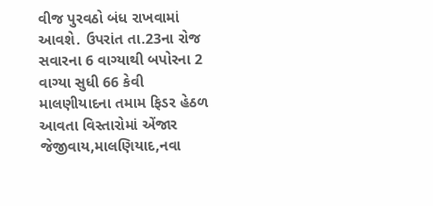વીજ પુરવઠો બંધ રાખવામાં આવશે. ઉપરાંત તા.23ના રોજ સવારના 6 વાગ્યાથી બપોરના 2 વાગ્યા સુધી 66 કેવી માલણીયાદના તમામ ફિડર હેઠળ આવતા વિસ્તારોમાં એંજાર જેજીવાય,માલણિયાદ,નવા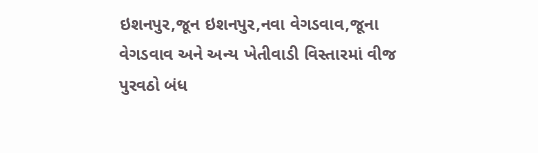ઇશનપુર,જૂન ઇશનપુર,નવા વેગડવાવ,જૂના વેગડવાવ અને અન્ય ખેતીવાડી વિસ્તારમાં વીજ પુરવઠો બંધ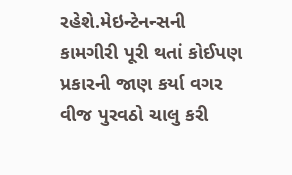રહેશે.મેઇન્ટેનન્સની કામગીરી પૂરી થતાં કોઈપણ પ્રકારની જાણ કર્યા વગર વીજ પુરવઠો ચાલુ કરી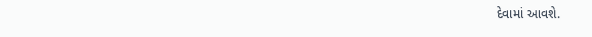દેવામાં આવશે.